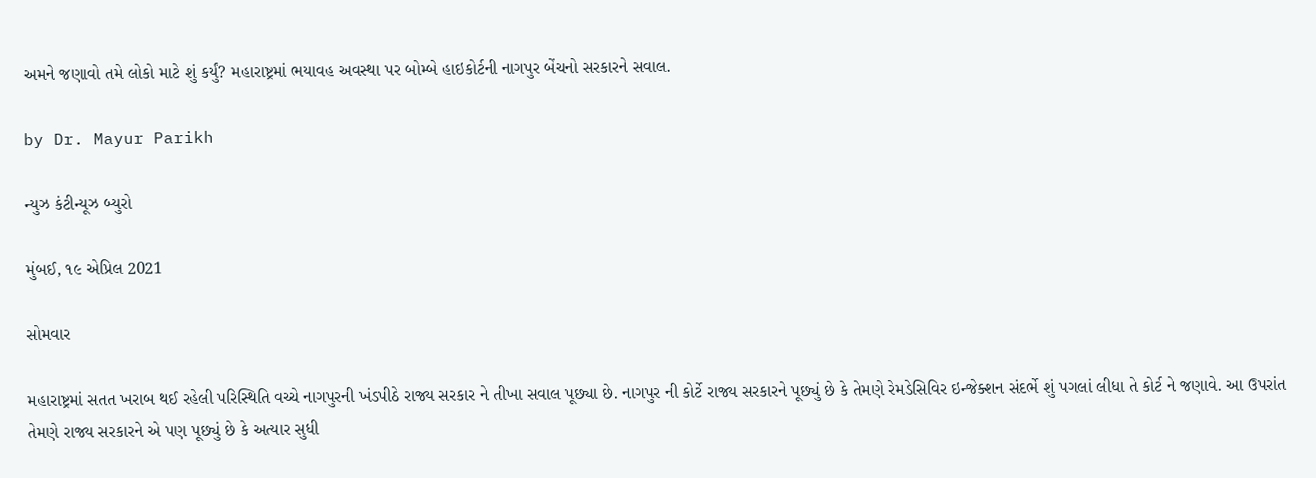અમને જણાવો તમે લોકો માટે શું કર્યું? મહારાષ્ટ્રમાં ભયાવહ અવસ્થા પર બોમ્બે હાઇકોર્ટની નાગપુર બેંચનો સરકારને સવાલ.

by Dr. Mayur Parikh

ન્યુઝ કંટીન્યૂઝ બ્યુરો

મુંબઈ, ૧૯ એપ્રિલ 2021

સોમવાર

મહારાષ્ટ્રમાં સતત ખરાબ થઈ રહેલી પરિસ્થિતિ વચ્ચે નાગપુરની ખંડપીઠે રાજ્ય સરકાર ને તીખા સવાલ પૂછ્યા છે. નાગપુર ની કોર્ટે રાજ્ય સરકારને પૂછ્યું છે કે તેમણે રેમડેસિવિર ઇન્જેક્શન સંદર્ભે શું પગલાં લીધા તે કોર્ટ ને જણાવે. આ ઉપરાંત તેમણે રાજ્ય સરકારને એ પણ પૂછ્યું છે કે અત્યાર સુધી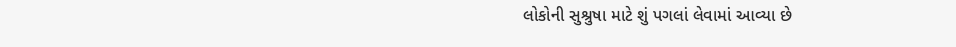લોકોની સુશ્રુષા માટે શું પગલાં લેવામાં આવ્યા છે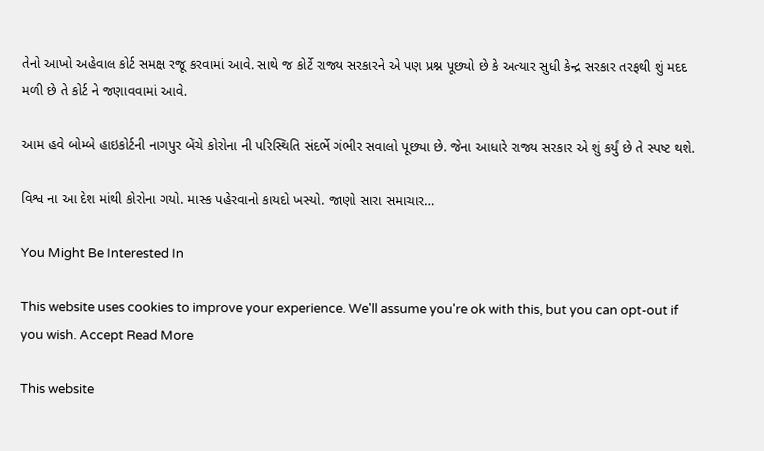તેનો આખો અહેવાલ કોર્ટ સમક્ષ રજૂ કરવામાં આવે. સાથે જ કોર્ટે રાજ્ય સરકારને એ પણ પ્રશ્ન પૂછ્યો છે કે અત્યાર સુધી કેન્દ્ર સરકાર તરફથી શું મદદ મળી છે તે કોર્ટ ને જણાવવામાં આવે.

આમ હવે બોમ્બે હાઇકોર્ટની નાગપુર બેંચે કોરોના ની પરિસ્થિતિ સંદર્ભે ગંભીર સવાલો પૂછ્યા છે. જેના આધારે રાજ્ય સરકાર એ શું કર્યું છે તે સ્પષ્ટ થશે.

વિશ્વ ના આ દેશ માંથી કોરોના ગયો. માસ્ક પહેરવાનો કાયદો ખસ્યો. જાણો સારા સમાચાર…

You Might Be Interested In

This website uses cookies to improve your experience. We'll assume you're ok with this, but you can opt-out if you wish. Accept Read More

This website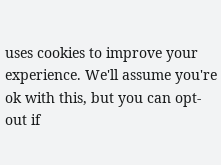uses cookies to improve your experience. We'll assume you're ok with this, but you can opt-out if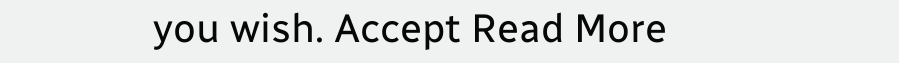you wish. Accept Read More